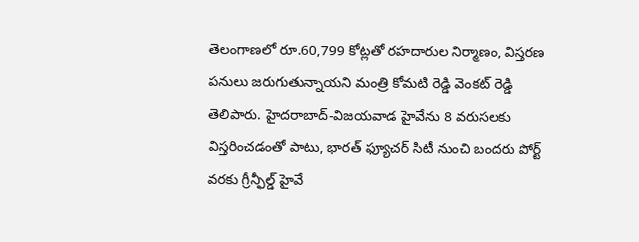తెలంగాణలో రూ.60,799 కోట్లతో రహదారుల నిర్మాణం, విస్తరణ పనులు జరుగుతున్నాయని మంత్రి కోమటి రెడ్డి వెంకట్ రెడ్డి తెలిపారు. హైదరాబాద్-విజయవాడ హైవేను 8 వరుసలకు విస్తరించడంతో పాటు, భారత్ ఫ్యూచర్ సిటీ నుంచి బందరు పోర్ట్ వరకు గ్రీన్ఫీల్డ్ హైవే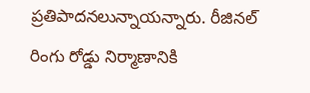ప్రతిపాదనలున్నాయన్నారు. రీజినల్ రింగు రోడ్డు నిర్మాణానికి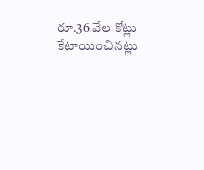రూ.36 వేల కోట్లు కేటాయించినట్లు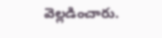వెల్లడించారు.